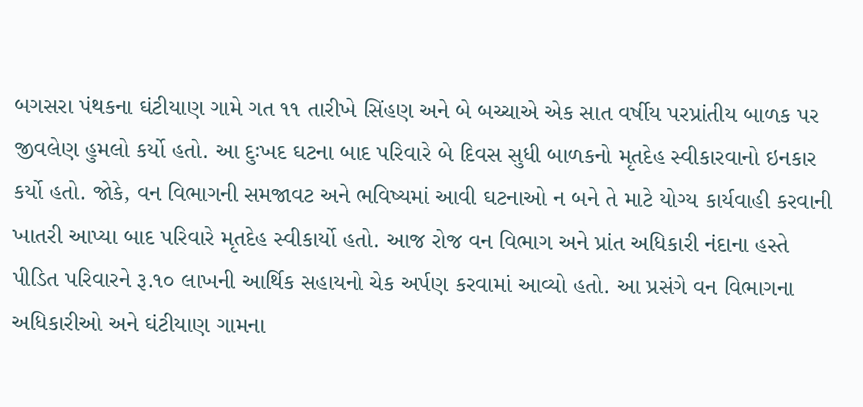બગસરા પંથકના ઘંટીયાણ ગામે ગત ૧૧ તારીખે સિંહણ અને બે બચ્ચાએ એક સાત વર્ષીય પરપ્રાંતીય બાળક પર જીવલેણ હુમલો કર્યો હતો. આ દુઃખદ ઘટના બાદ પરિવારે બે દિવસ સુધી બાળકનો મૃતદેહ સ્વીકારવાનો ઇનકાર કર્યો હતો. જોકે, વન વિભાગની સમજાવટ અને ભવિષ્યમાં આવી ઘટનાઓ ન બને તે માટે યોગ્ય કાર્યવાહી કરવાની ખાતરી આપ્યા બાદ પરિવારે મૃતદેહ સ્વીકાર્યો હતો. આજ રોજ વન વિભાગ અને પ્રાંત અધિકારી નંદાના હસ્તે પીડિત પરિવારને રૂ.૧૦ લાખની આર્થિક સહાયનો ચેક અર્પણ કરવામાં આવ્યો હતો. આ પ્રસંગે વન વિભાગના અધિકારીઓ અને ઘંટીયાણ ગામના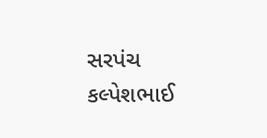સરપંચ કલ્પેશભાઈ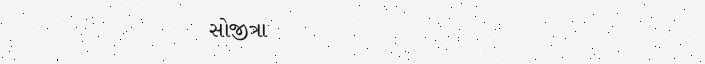સોજીત્રા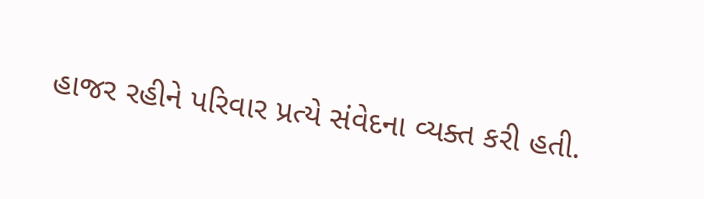હાજર રહીને પરિવાર પ્રત્યે સંવેદના વ્યક્ત કરી હતી.